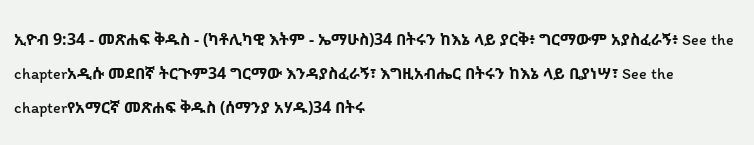ኢዮብ 9:34 - መጽሐፍ ቅዱስ - (ካቶሊካዊ እትም - ኤማሁስ)34 በትሩን ከእኔ ላይ ያርቅ፥ ግርማውም አያስፈራኝ፥ See the chapterአዲሱ መደበኛ ትርጒም34 ግርማው እንዳያስፈራኝ፣ እግዚአብሔር በትሩን ከእኔ ላይ ቢያነሣ፣ See the chapterየአማርኛ መጽሐፍ ቅዱስ (ሰማንያ አሃዱ)34 በትሩ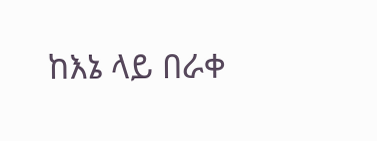ከእኔ ላይ በራቀ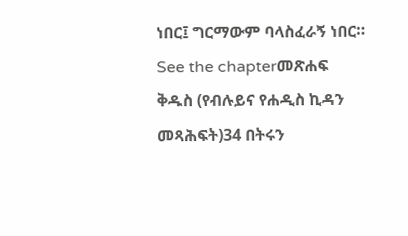ነበር፤ ግርማውም ባላስፈራኝ ነበር። See the chapterመጽሐፍ ቅዱስ (የብሉይና የሐዲስ ኪዳን መጻሕፍት)34 በትሩን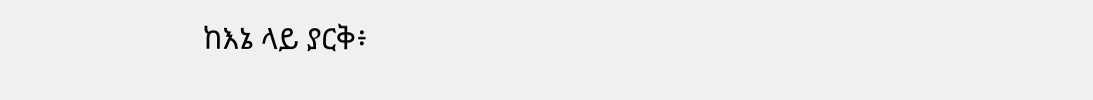ከእኔ ላይ ያርቅ፥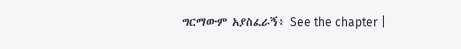ግርማውም አያስፈራኝ፥ See the chapter |